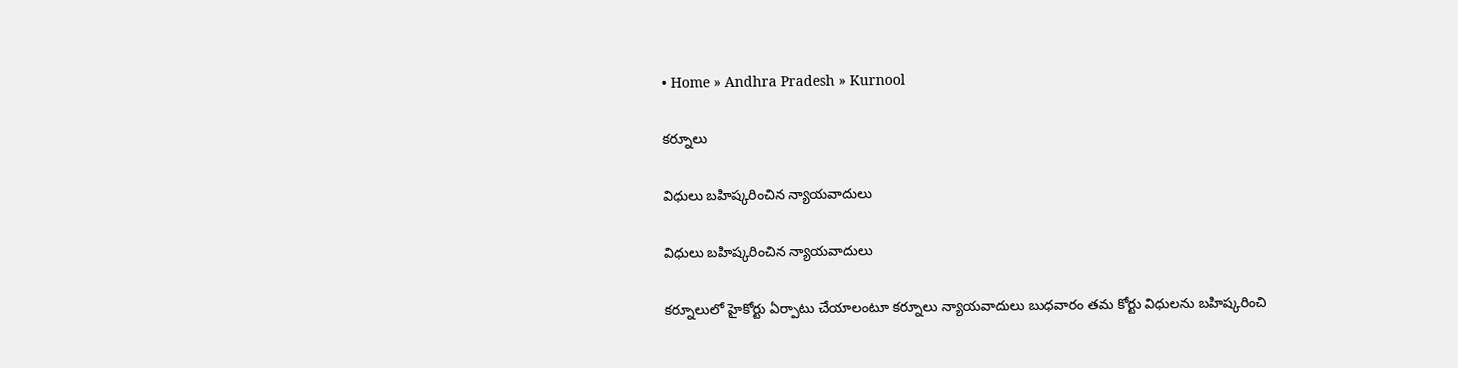• Home » Andhra Pradesh » Kurnool

కర్నూలు

విధులు బహిష్కరించిన న్యాయవాదులు

విధులు బహిష్కరించిన న్యాయవాదులు

కర్నూలులో హైకోర్టు ఏర్పాటు చేయాలంటూ కర్నూలు న్యాయవాదులు బుధవారం తమ కోర్టు విధులను బహిష్కరించి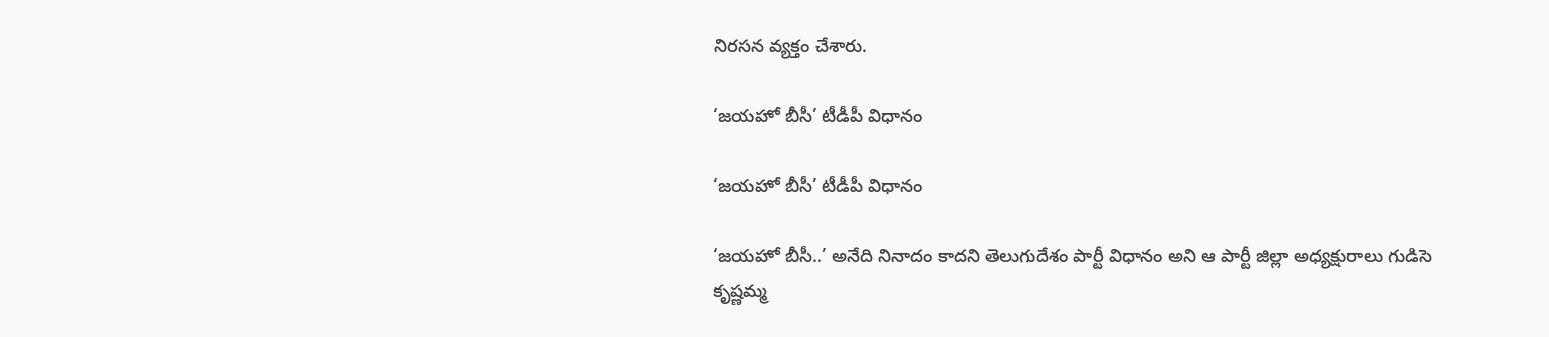నిరసన వ్యక్తం చేశారు.

‘జయహో బీసీ’ టీడీపీ విధానం

‘జయహో బీసీ’ టీడీపీ విధానం

‘జయహో బీసీ..’ అనేది నినాదం కాదని తెలుగుదేశం పార్టీ విధానం అని ఆ పార్టీ జిల్లా అధ్యక్షురాలు గుడిసె కృష్ణమ్మ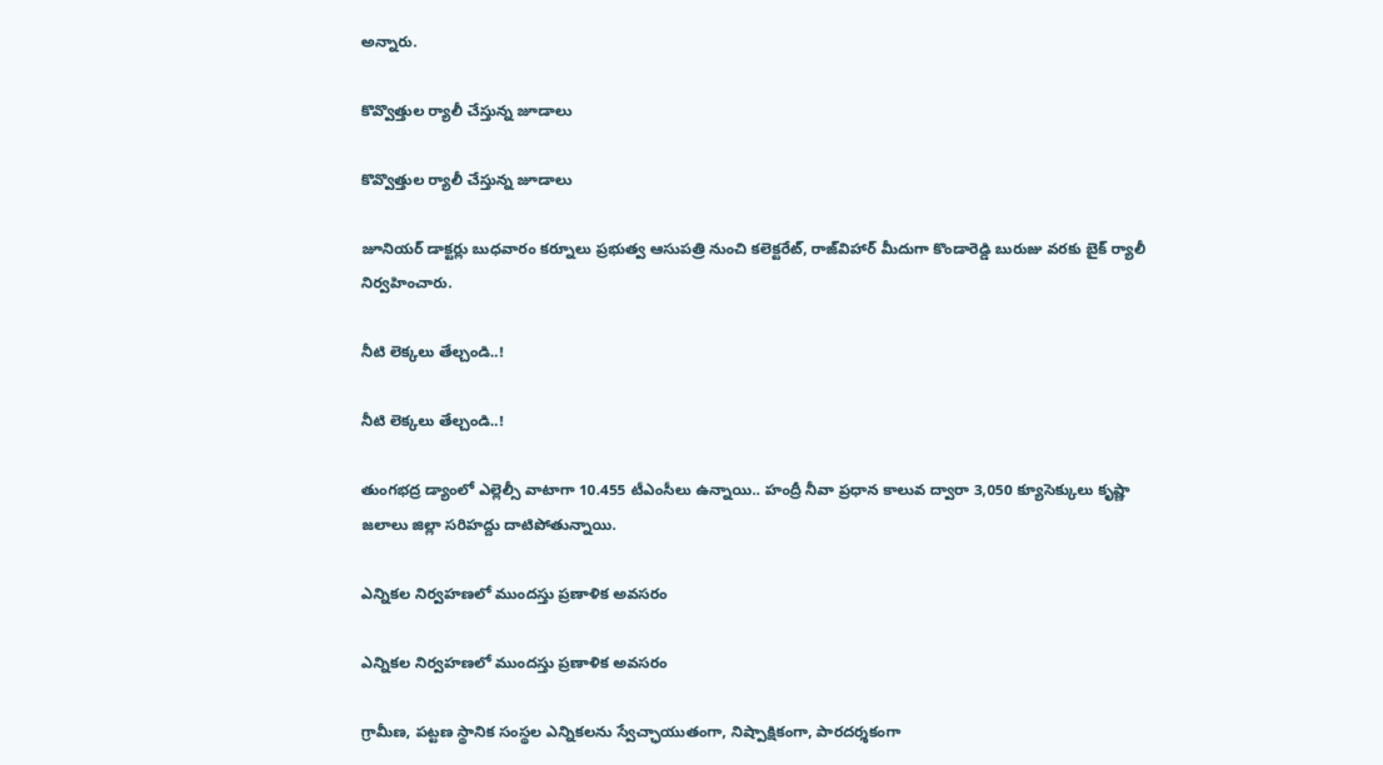అన్నారు.

కొవ్వొత్తుల ర్యాలీ చేస్తున్న జూడాలు

కొవ్వొత్తుల ర్యాలీ చేస్తున్న జూడాలు

జూనియర్‌ డాక్టర్లు బుధవారం కర్నూలు ప్రభుత్వ ఆసుపత్రి నుంచి కలెక్టరేట్‌, రాజ్‌విహార్‌ మీదుగా కొండారెడ్డి బురుజు వరకు బైక్‌ ర్యాలీ నిర్వహించారు.

నీటి లెక్కలు తేల్చండి..!

నీటి లెక్కలు తేల్చండి..!

తుంగభద్ర డ్యాంలో ఎల్లెల్సీ వాటాగా 10.455 టీఎంసీలు ఉన్నాయి.. హంద్రీ నీవా ప్రధాన కాలువ ద్వారా 3,050 క్యూసెక్కులు కృష్ణా జలాలు జిల్లా సరిహద్దు దాటిపోతున్నాయి.

ఎన్నికల నిర్వహణలో ముందస్తు ప్రణాళిక అవసరం

ఎన్నికల నిర్వహణలో ముందస్తు ప్రణాళిక అవసరం

గ్రామీణ, పట్టణ స్థానిక సంస్థల ఎన్నికలను స్వేచ్ఛాయుతంగా, నిష్పాక్షికంగా, పారదర్శకంగా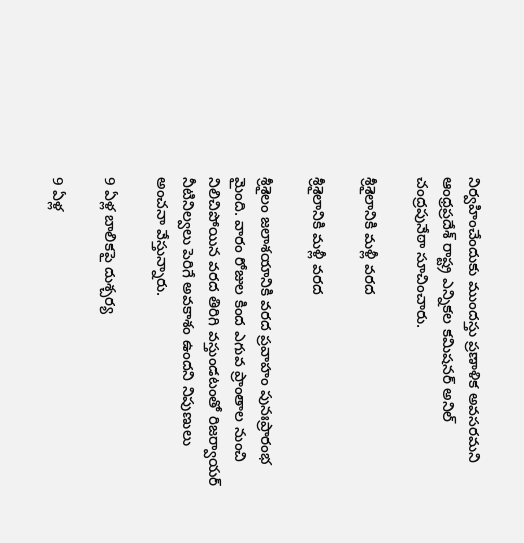నిర్వహించేందుకు ముందస్తు ప్రణాళిక అవసరమని ఆంధ్రప్రదేశ్‌ రాష్ట్ర ఎన్నికల కమిషనర్‌ అనిల్‌ చంద్రపునేఠా సూచించారు.

శ్రీశైలానికి మళ్లీ వరద

శ్రీశైలానికి మళ్లీ వరద

శ్రీశైలం జలాశయానికి వరద ప్రవాహం పునఃప్రారంభ మైంది. వారం రోజుల కింద ఎగువ ప్రాంతాల నుంచి నిలిచిపోయిన వరద తిరిగి వస్తుండటంతో రిజర్వాయర్‌ నీటినిల్వలు పెరిగే అవకాశం ఉందని నిపుణులు అంచనా వేస్తున్నారు.

9 ఏళ్ల బాలికపై దుశ్చర్య

9 ఏళ్ల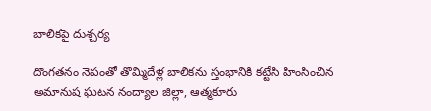బాలికపై దుశ్చర్య

దొంగతనం నెపంతో తొమ్మిదేళ్ల బాలికను స్తంభానికి కట్టేసి హింసించిన అమానుష ఘటన నంద్యాల జిల్లా, ఆత్మకూరు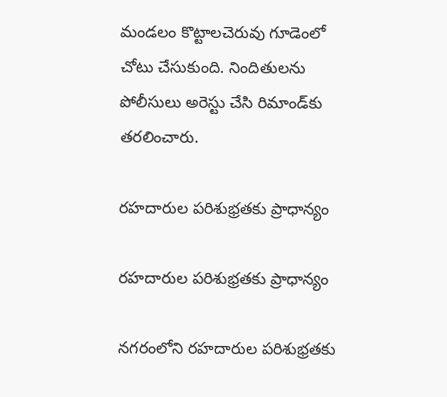మండలం కొట్టాలచెరువు గూడెంలో చోటు చేసుకుంది. నిందితులను పోలీసులు అరెస్టు చేసి రిమాండ్‌కు తరలించారు.

రహదారుల పరిశుభ్రతకు ప్రాధాన్యం

రహదారుల పరిశుభ్రతకు ప్రాధాన్యం

నగరంలోని రహదారుల పరిశుభ్రతకు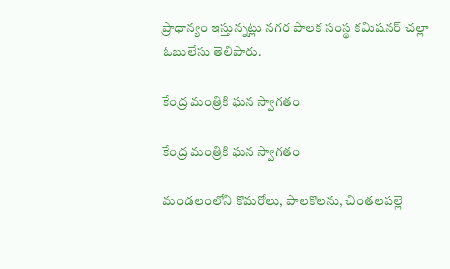ప్రాధాన్యం ఇస్తున్నట్లు నగర పాలక సంస్థ కమిషనర్‌ చల్లా ఓబులేసు తెలిపారు.

కేంద్ర మంత్రికి ఘన స్వాగతం

కేంద్ర మంత్రికి ఘన స్వాగతం

మండలంలోని కొమరోలు, పాలకొలను, చింతలపల్లె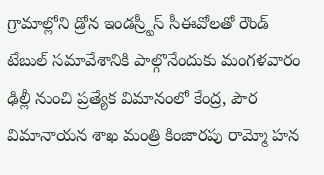గ్రామాల్లోని డ్రోన ఇండస్ర్టీస్‌ సీఈవోలతో రౌండ్‌ టేబుల్‌ సమావేశానికి పాల్గొనేందుకు మంగళవారం ఢిల్లీ నుంచి ప్రత్యేక విమానంలో కేంద్ర, పౌర విమానాయన శాఖ మంత్రి కింజారపు రామ్మో హన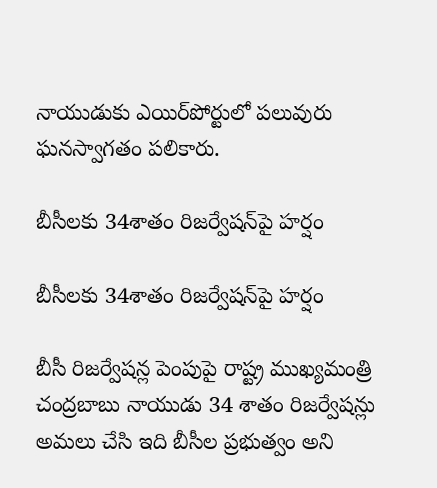నాయుడుకు ఎయిర్‌పోర్టులో పలువురు ఘనస్వాగతం పలికారు.

బీసీలకు 34శాతం రిజర్వేషన్‌పై హర్షం

బీసీలకు 34శాతం రిజర్వేషన్‌పై హర్షం

బీసీ రిజర్వేషన్ల పెంపుపై రాష్ట్ర ముఖ్యమంత్రి చంద్రబాబు నాయుడు 34 శాతం రిజర్వేషన్లు అమలు చేసి ఇది బీసీల ప్రభుత్వం అని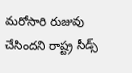మరోసారి రుజువు చేసిందని రాష్ట్ర సీడ్స్‌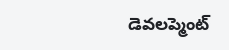డెవలప్మెంట్‌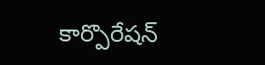కార్పొరేషన్‌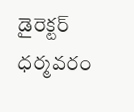డైరెక్టర్‌ ధర్మవరం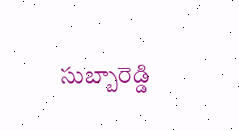సుబ్బారెడ్డి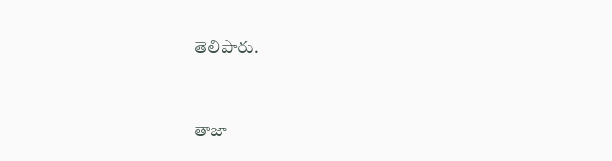తెలిపారు.



తాజా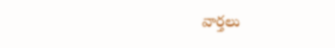వార్తలు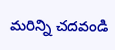మరిన్ని చదవండి